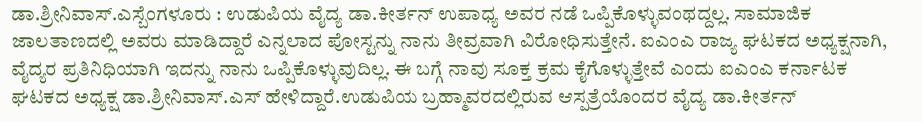ಡಾ.ಶ್ರೀನಿವಾಸ್.ಎಸ್ಬೆಂಗಳೂರು : ಉಡುಪಿಯ ವೈದ್ಯ ಡಾ.ಕೀರ್ತನ್ ಉಪಾಧ್ಯ ಅವರ ನಡೆ ಒಪ್ಪಿಕೊಳ್ಳುವಂಥದ್ದಲ್ಲ. ಸಾಮಾಜಿಕ ಜಾಲತಾಣದಲ್ಲಿ ಅವರು ಮಾಡಿದ್ದಾರೆ ಎನ್ನಲಾದ ಪೋಸ್ಟನ್ನು ನಾನು ತೀವ್ರವಾಗಿ ವಿರೋಧಿಸುತ್ತೇನೆ. ಐಎಂಎ ರಾಜ್ಯ ಘಟಕದ ಅಧ್ಯಕ್ಷನಾಗಿ, ವೈದ್ಯರ ಪ್ರತಿನಿಧಿಯಾಗಿ ಇದನ್ನು ನಾನು ಒಪ್ಪಿಕೊಳ್ಳುವುದಿಲ್ಲ. ಈ ಬಗ್ಗೆ ನಾವು ಸೂಕ್ತ ಕ್ರಮ ಕೈಗೊಳ್ಳುತ್ತೇವೆ ಎಂದು ಐಎಂಎ ಕರ್ನಾಟಕ ಘಟಕದ ಅಧ್ಯಕ್ಷ ಡಾ.ಶ್ರೀನಿವಾಸ್.ಎಸ್ ಹೇಳಿದ್ದಾರೆ.ಉಡುಪಿಯ ಬ್ರಹ್ಮಾವರದಲ್ಲಿರುವ ಆಸ್ಪತ್ರೆಯೊಂದರ ವೈದ್ಯ ಡಾ.ಕೀರ್ತನ್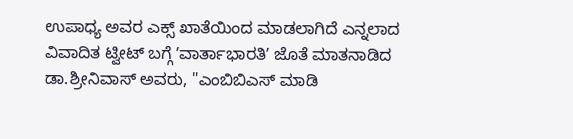ಉಪಾಧ್ಯ ಅವರ ಎಕ್ಸ್ ಖಾತೆಯಿಂದ ಮಾಡಲಾಗಿದೆ ಎನ್ನಲಾದ ವಿವಾದಿತ ಟ್ವೀಟ್ ಬಗ್ಗೆ ʼವಾರ್ತಾಭಾರತಿʼ ಜೊತೆ ಮಾತನಾಡಿದ ಡಾ.ಶ್ರೀನಿವಾಸ್ ಅವರು, "ಎಂಬಿಬಿಎಸ್ ಮಾಡಿ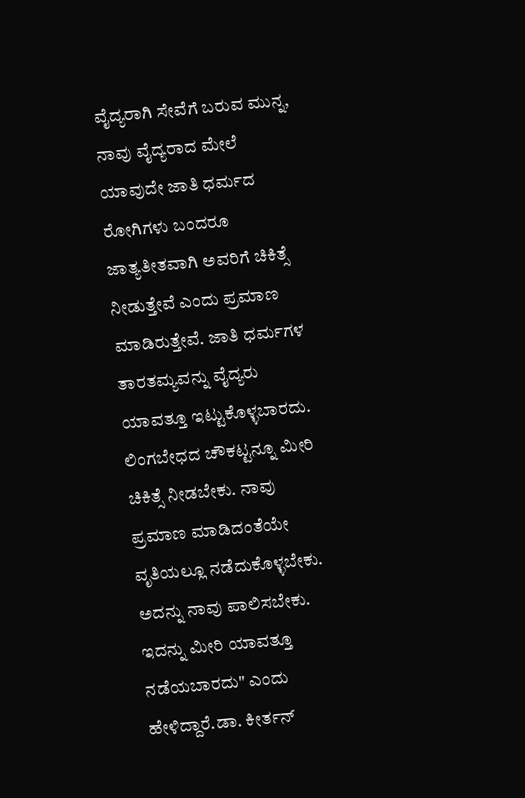ವೈದ್ಯರಾಗಿ ಸೇವೆಗೆ ಬರುವ ಮುನ್ನ, ನಾವು ವೈದ್ಯರಾದ ಮೇಲೆ ಯಾವುದೇ ಜಾತಿ ಧರ್ಮದ ರೋಗಿಗಳು ಬಂದರೂ ಜಾತ್ಯತೀತವಾಗಿ ಅವರಿಗೆ ಚಿಕಿತ್ಸೆ ನೀಡುತ್ತೇವೆ ಎಂದು ಪ್ರಮಾಣ ಮಾಡಿರುತ್ತೇವೆ. ಜಾತಿ ಧರ್ಮಗಳ ತಾರತಮ್ಯವನ್ನು ವೈದ್ಯರು ಯಾವತ್ತೂ ಇಟ್ಟುಕೊಳ್ಳಬಾರದು. ಲಿಂಗಬೇಧದ ಚೌಕಟ್ಟನ್ನೂ ಮೀರಿ ಚಿಕಿತ್ಸೆ ನೀಡಬೇಕು. ನಾವು ಪ್ರಮಾಣ ಮಾಡಿದಂತೆಯೇ ವೃತಿಯಲ್ಲೂ ನಡೆದುಕೊಳ್ಳಬೇಕು. ಅದನ್ನು ನಾವು ಪಾಲಿಸಬೇಕು. ಇದನ್ನು ಮೀರಿ ಯಾವತ್ತೂ ನಡೆಯಬಾರದು" ಎಂದು ಹೇಳಿದ್ದಾರೆ.ಡಾ. ಕೀರ್ತನ್‌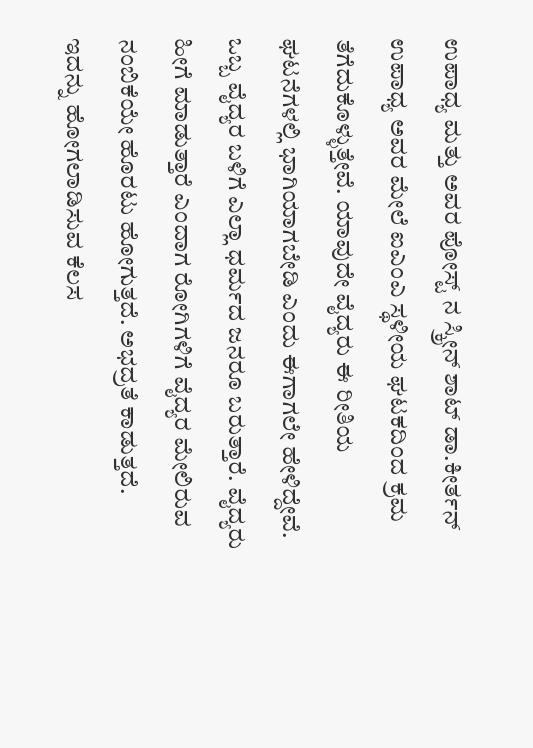ಉಪಾಧ್ಯ ಮತ್ತು ಅವರ ಪೋಸ್ಟ್‌ ನ ಸ್ಕ್ರೀನ್‌ ಶಾಟ್‌ ಡಾ.ಕೀರ್ತನ್ ಉಪಾಧ್ಯ ಅವರ ಮೇಲೆ ಐಎಂಎ ಸ್ಥಳೀಯ ಘಟಕದಿಂದ ಕ್ರಮ ತೆಗೆದುಕೊಳ್ಳುತ್ತೇವೆ. ಯಾವುದೇ ವೈದ್ಯರು ಈ ರೀತಿಯ ಘಟನೆಗಳಲ್ಲಿ ಭಾಗಿಯಾಗಬೇಡಿ ಎಂದು ಈಗಾಗಲೇ ಹೇಳಿದ್ದೇವೆ. ಒಬ್ಬ ವೈದ್ಯರ ಬಳಿಗೆ ಎಲ್ಲಾ ಧರ್ಮದ ಜನರೂ ಬರುತ್ತಾರೆ. ವೈದ್ಯರು ಹೀಗೆ ಮಾಡುತ್ತಾರೆ ಎಂದಾಗ ರೋಗಿಗಳಿಗೆ ವೈದ್ಯರ ಮೇಲಿರುವ ನಂಬಿಕೆಯೇ ಹೊರಟು ಹೋಗುತ್ತದೆ. ಅಭದ್ರತೆ ಕಾಡುತ್ತದೆ. ಇದನ್ನು ಹೋಗಲಾಡಿಸುವ ಕೆಲಸ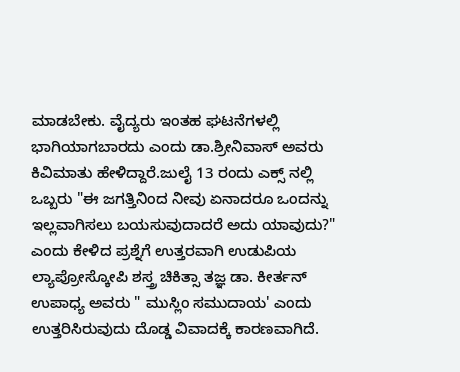ಮಾಡಬೇಕು. ವೈದ್ಯರು ಇಂತಹ ಘಟನೆಗಳಲ್ಲಿ ಭಾಗಿಯಾಗಬಾರದು ಎಂದು ಡಾ.ಶ್ರೀನಿವಾಸ್ ಅವರು ಕಿವಿಮಾತು ಹೇಳಿದ್ದಾರೆ.ಜುಲೈ 13 ರಂದು ಎಕ್ಸ್ ನಲ್ಲಿ ಒಬ್ಬರು "ಈ ಜಗತ್ತಿನಿಂದ ನೀವು ಏನಾದರೂ ಒಂದನ್ನು ಇಲ್ಲವಾಗಿಸಲು ಬಯಸುವುದಾದರೆ ಅದು ಯಾವುದು?" ಎಂದು ಕೇಳಿದ ಪ್ರಶ್ನೆಗೆ ಉತ್ತರವಾಗಿ ಉಡುಪಿಯ ಲ್ಯಾಪ್ರೋಸ್ಕೋಪಿ ಶಸ್ತ್ರ ಚಿಕಿತ್ಸಾ ತಜ್ಞ ಡಾ. ಕೀರ್ತನ್ ಉಪಾಧ್ಯ ಅವರು " ಮುಸ್ಲಿಂ ಸಮುದಾಯ' ಎಂದು ಉತ್ತರಿಸಿರುವುದು ದೊಡ್ಡ ವಿವಾದಕ್ಕೆ ಕಾರಣವಾಗಿದೆ.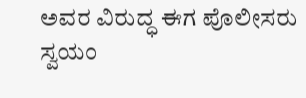ಅವರ ವಿರುದ್ಧ ಈಗ ಪೊಲೀಸರು ಸ್ವಯಂ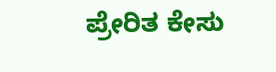ಪ್ರೇರಿತ ಕೇಸು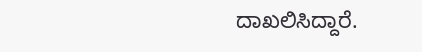ದಾಖಲಿಸಿದ್ದಾರೆ.